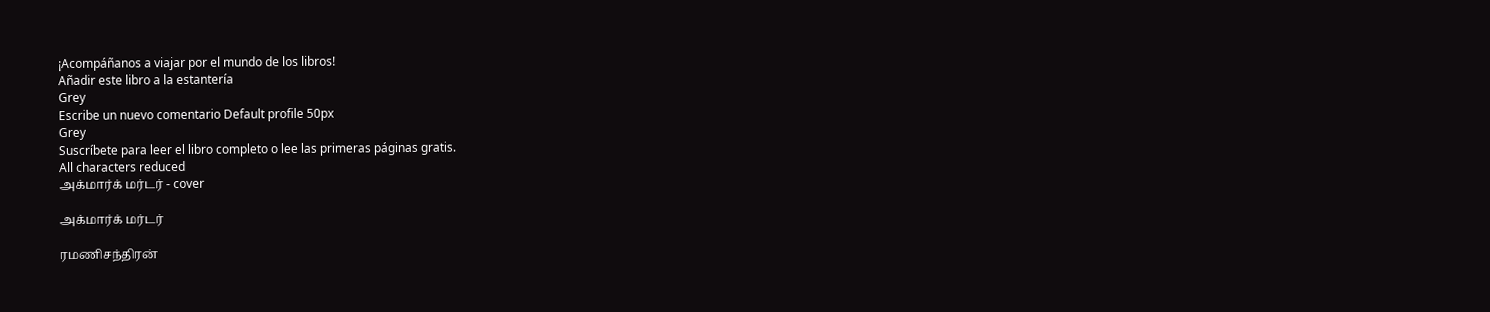¡Acompáñanos a viajar por el mundo de los libros!
Añadir este libro a la estantería
Grey
Escribe un nuevo comentario Default profile 50px
Grey
Suscríbete para leer el libro completo o lee las primeras páginas gratis.
All characters reduced
அக்மார்க் மர்டர் - cover

அக்மார்க் மர்டர்

ரமணிசந்திரன்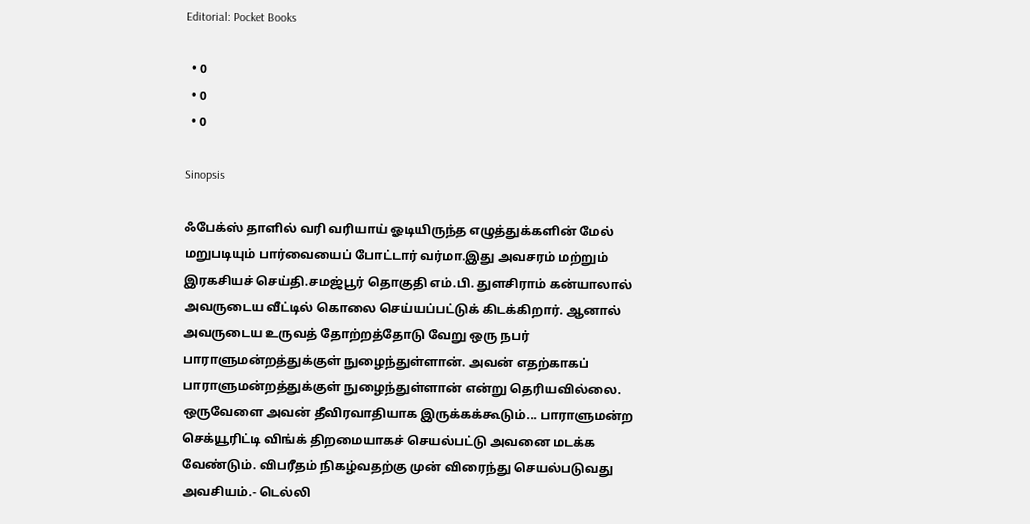Editorial: Pocket Books

  • 0
  • 0
  • 0

Sinopsis

ஃபேக்ஸ் தாளில் வரி வரியாய் ஓடியிருந்த எழுத்துக்களின் மேல் மறுபடியும் பார்வையைப் போட்டார் வர்மா.இது அவசரம் மற்றும் இரகசியச் செய்தி.சமஜ்பூர் தொகுதி எம்.பி. துளசிராம் கன்யாலால் அவருடைய வீட்டில் கொலை செய்யப்பட்டுக் கிடக்கிறார். ஆனால் அவருடைய உருவத் தோற்றத்தோடு வேறு ஒரு நபர் பாராளுமன்றத்துக்குள் நுழைந்துள்ளான். அவன் எதற்காகப் பாராளுமன்றத்துக்குள் நுழைந்துள்ளான் என்று தெரியவில்லை. ஒருவேளை அவன் தீவிரவாதியாக இருக்கக்கூடும்... பாராளுமன்ற செக்யூரிட்டி விங்க் திறமையாகச் செயல்பட்டு அவனை மடக்க வேண்டும். விபரீதம் நிகழ்வதற்கு முன் விரைந்து செயல்படுவது அவசியம்.- டெல்லி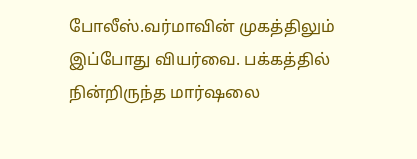போலீஸ்.வர்மாவின் முகத்திலும் இப்போது வியர்வை. பக்கத்தில் நின்றிருந்த மார்ஷலை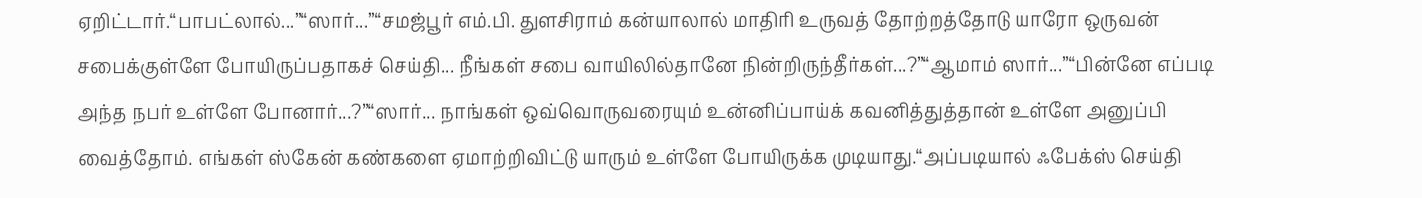ஏறிட்டார்.“பாபட்லால்...”“ஸார்...”“சமஜ்பூர் எம்.பி. துளசிராம் கன்யாலால் மாதிரி உருவத் தோற்றத்தோடு யாரோ ஒருவன் சபைக்குள்ளே போயிருப்பதாகச் செய்தி... நீங்கள் சபை வாயிலில்தானே நின்றிருந்தீர்கள்...?”“ஆமாம் ஸார்...”“பின்னே எப்படி அந்த நபர் உள்ளே போனார்...?”“ஸார்... நாங்கள் ஒவ்வொருவரையும் உன்னிப்பாய்க் கவனித்துத்தான் உள்ளே அனுப்பி வைத்தோம். எங்கள் ஸ்கேன் கண்களை ஏமாற்றிவிட்டு யாரும் உள்ளே போயிருக்க முடியாது.“அப்படியால் ஃபேக்ஸ் செய்தி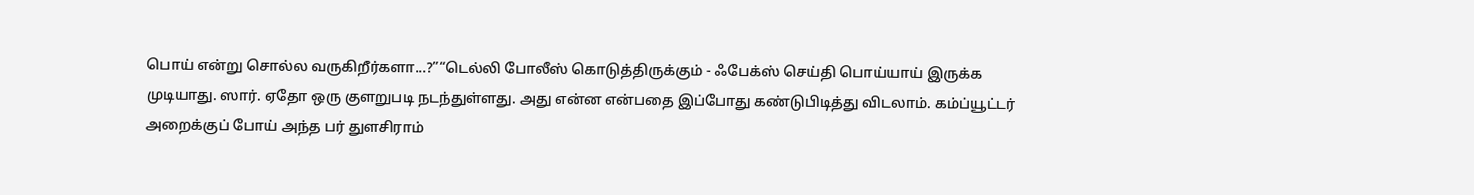பொய் என்று சொல்ல வருகிறீர்களா...?”“டெல்லி போலீஸ் கொடுத்திருக்கும் - ஃபேக்ஸ் செய்தி பொய்யாய் இருக்க முடியாது. ஸார். ஏதோ ஒரு குளறுபடி நடந்துள்ளது. அது என்ன என்பதை இப்போது கண்டுபிடித்து விடலாம். கம்ப்யூட்டர் அறைக்குப் போய் அந்த பர் துளசிராம்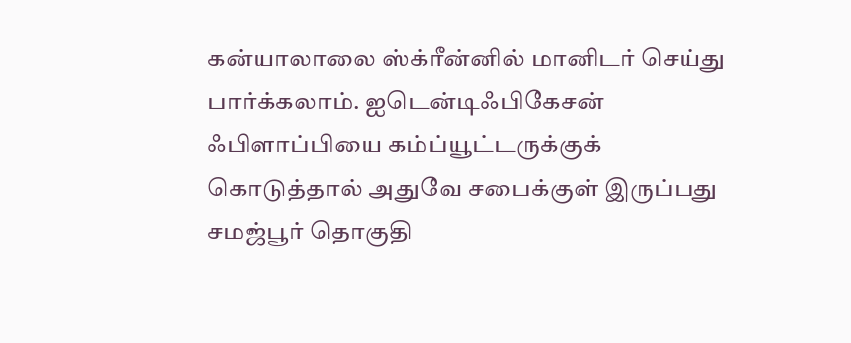கன்யாலாலை ஸ்க்ரீன்னில் மானிடர் செய்து பார்க்கலாம். ஐடென்டிஃபிகேசன் ஃபிளாப்பியை கம்ப்யூட்டருக்குக் கொடுத்தால் அதுவே சபைக்குள் இருப்பது சமஜ்பூர் தொகுதி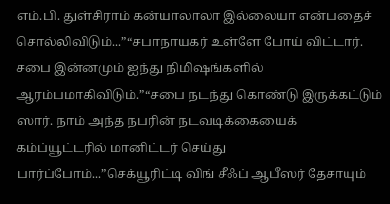எம்.பி. துள்சிராம் கன்யாலாலா இல்லையா என்பதைச் சொல்லிவிடும்...”“சபாநாயகர் உள்ளே போய் விட்டார். சபை இன்னமும் ஐந்து நிமிஷங்களில் ஆரம்பமாகிவிடும்.”“சபை நடந்து கொண்டு இருக்கட்டும் ஸார். நாம் அந்த நபரின் நடவடிக்கையைக் கம்ப்யூட்டரில் மானிட்டர் செய்து பார்ப்போம்...”செக்யூரிட்டி விங் சீஃப் ஆபீஸர் தேசாயும்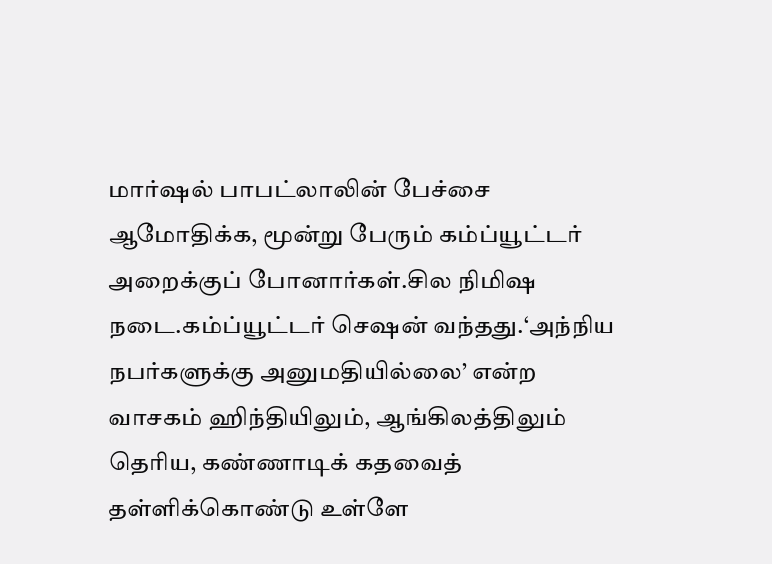மார்ஷல் பாபட்லாலின் பேச்சை ஆமோதிக்க, மூன்று பேரும் கம்ப்யூட்டர் அறைக்குப் போனார்கள்.சில நிமிஷ நடை.கம்ப்யூட்டர் செஷன் வந்தது.‘அந்நிய நபர்களுக்கு அனுமதியில்லை’ என்ற வாசகம் ஹிந்தியிலும், ஆங்கிலத்திலும் தெரிய, கண்ணாடிக் கதவைத் தள்ளிக்கொண்டு உள்ளே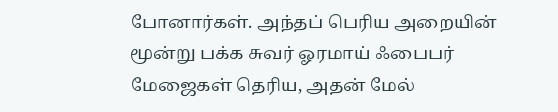போனார்கள். அந்தப் பெரிய அறையின் மூன்று பக்க சுவர் ஓரமாய் ஃபைபர் மேஜைகள் தெரிய, அதன் மேல்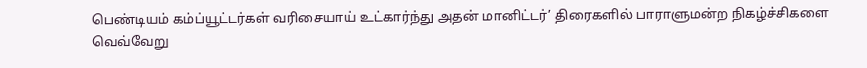பெண்டியம் கம்ப்யூட்டர்கள் வரிசையாய் உட்கார்ந்து அதன் மானிட்டர்’ திரைகளில் பாராளுமன்ற நிகழ்ச்சிகளை வெவ்வேறு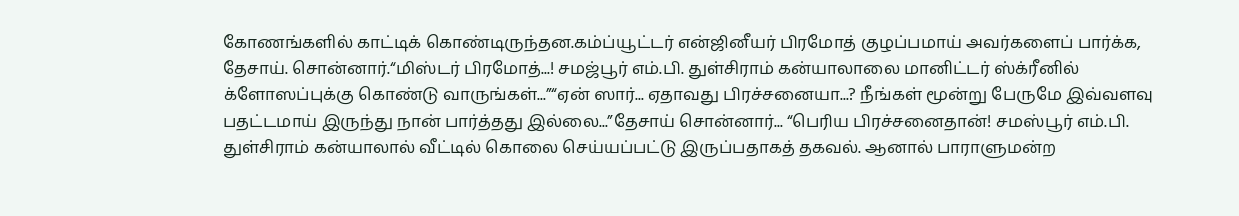கோணங்களில் காட்டிக் கொண்டிருந்தன.கம்ப்யூட்டர் என்ஜினீயர் பிரமோத் குழப்பமாய் அவர்களைப் பார்க்க, தேசாய். சொன்னார்.“மிஸ்டர் பிரமோத்...! சமஜ்பூர் எம்.பி. துள்சிராம் கன்யாலாலை மானிட்டர் ஸ்க்ரீனில் க்ளோஸப்புக்கு கொண்டு வாருங்கள்...”“ஏன் ஸார்... ஏதாவது பிரச்சனையா...? நீங்கள் மூன்று பேருமே இவ்வளவு பதட்டமாய் இருந்து நான் பார்த்தது இல்லை...”தேசாய் சொன்னார்... “பெரிய பிரச்சனைதான்! சமஸ்பூர் எம்.பி. துள்சிராம் கன்யாலால் வீட்டில் கொலை செய்யப்பட்டு இருப்பதாகத் தகவல். ஆனால் பாராளுமன்ற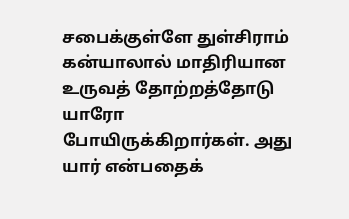சபைக்குள்ளே துள்சிராம் கன்யாலால் மாதிரியான உருவத் தோற்றத்தோடு யாரோ போயிருக்கிறார்கள். அது யார் என்பதைக்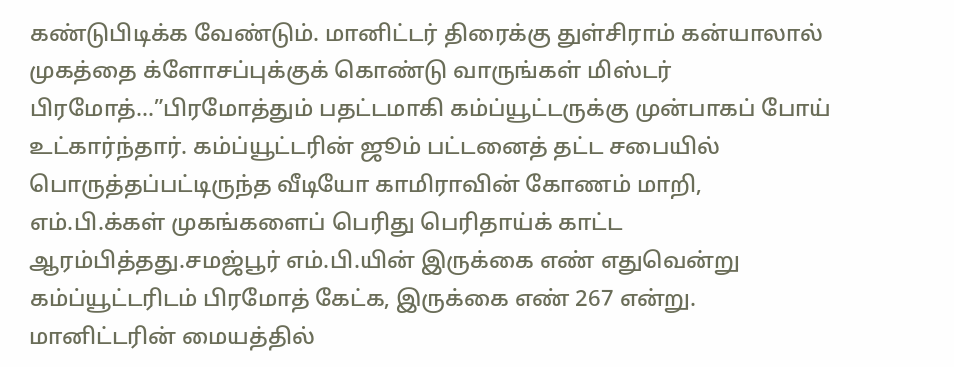கண்டுபிடிக்க வேண்டும். மானிட்டர் திரைக்கு துள்சிராம் கன்யாலால் முகத்தை க்ளோசப்புக்குக் கொண்டு வாருங்கள் மிஸ்டர் பிரமோத்...”பிரமோத்தும் பதட்டமாகி கம்ப்யூட்டருக்கு முன்பாகப் போய் உட்கார்ந்தார். கம்ப்யூட்டரின் ஜூம் பட்டனைத் தட்ட சபையில் பொருத்தப்பட்டிருந்த வீடியோ காமிராவின் கோணம் மாறி, எம்.பி.க்கள் முகங்களைப் பெரிது பெரிதாய்க் காட்ட ஆரம்பித்தது.சமஜ்பூர் எம்.பி.யின் இருக்கை எண் எதுவென்று கம்ப்யூட்டரிடம் பிரமோத் கேட்க, இருக்கை எண் 267 என்று. மானிட்டரின் மையத்தில்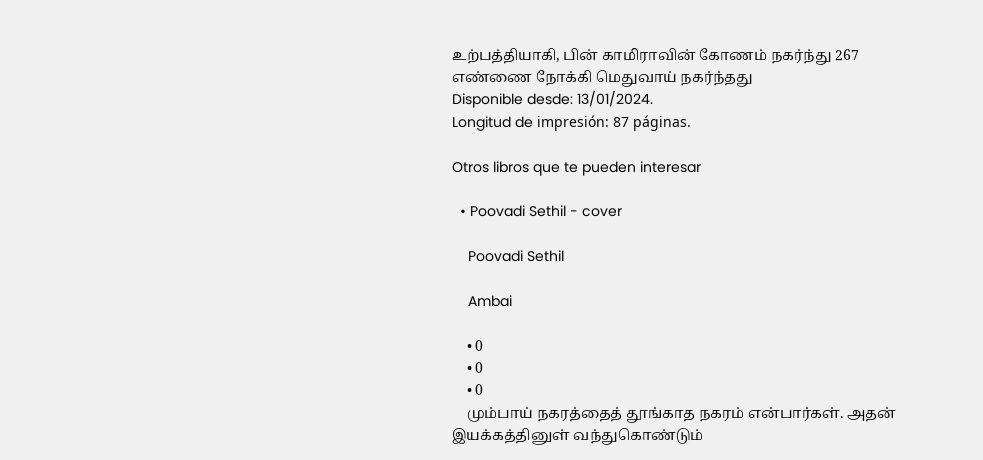உற்பத்தியாகி, பின் காமிராவின் கோணம் நகர்ந்து 267 எண்ணை நோக்கி மெதுவாய் நகர்ந்தது
Disponible desde: 13/01/2024.
Longitud de impresión: 87 páginas.

Otros libros que te pueden interesar

  • Poovadi Sethil - cover

    Poovadi Sethil

    Ambai

    • 0
    • 0
    • 0
    மும்பாய் நகரத்தைத் தூங்காத நகரம் என்பார்கள். அதன் இயக்கத்தினுள் வந்துகொண்டும்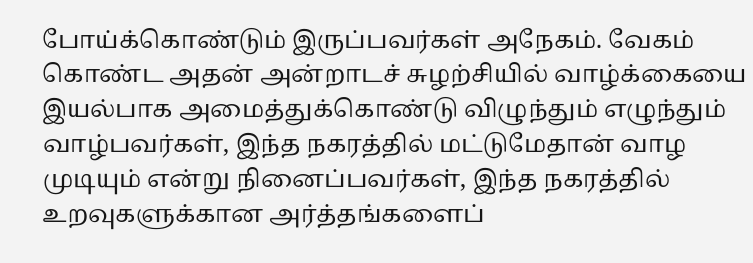போய்க்கொண்டும் இருப்பவர்கள் அநேகம். வேகம் கொண்ட அதன் அன்றாடச் சுழற்சியில் வாழ்க்கையை இயல்பாக அமைத்துக்கொண்டு விழுந்தும் எழுந்தும் வாழ்பவர்கள், இந்த நகரத்தில் மட்டுமேதான் வாழ முடியும் என்று நினைப்பவர்கள், இந்த நகரத்தில் உறவுகளுக்கான அர்த்தங்களைப்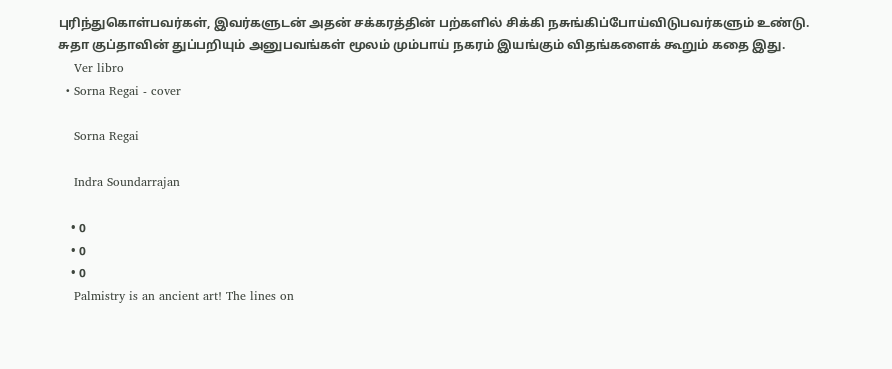புரிந்துகொள்பவர்கள், இவர்களுடன் அதன் சக்கரத்தின் பற்களில் சிக்கி நசுங்கிப்போய்விடுபவர்களும் உண்டு. சுதா குப்தாவின் துப்பறியும் அனுபவங்கள் மூலம் மும்பாய் நகரம் இயங்கும் விதங்களைக் கூறும் கதை இது.
    Ver libro
  • Sorna Regai - cover

    Sorna Regai

    Indra Soundarrajan

    • 0
    • 0
    • 0
    Palmistry is an ancient art! The lines on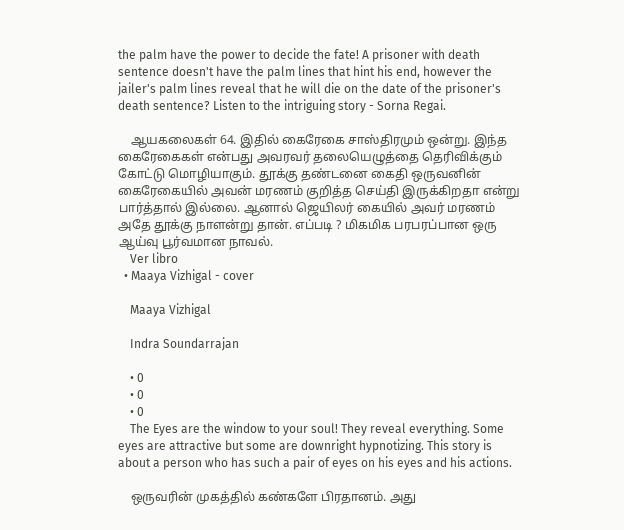the palm have the power to decide the fate! A prisoner with death sentence doesn't have the palm lines that hint his end, however the jailer's palm lines reveal that he will die on the date of the prisoner's death sentence? Listen to the intriguing story - Sorna Regai.

    ஆயகலைகள் 64. இதில் கைரேகை சாஸ்திரமும் ஒன்று. இந்த கைரேகைகள் என்பது அவரவர் தலையெழுத்தை தெரிவிக்கும் கோட்டு மொழியாகும். தூக்கு தண்டனை கைதி ஒருவனின் கைரேகையில் அவன் மரணம் குறித்த செய்தி இருக்கிறதா என்று பார்த்தால் இல்லை. ஆனால் ஜெயிலர் கையில் அவர் மரணம் அதே தூக்கு நாளன்று தான். எப்படி ? மிகமிக பரபரப்பான ஒரு ஆய்வு பூர்வமான நாவல்.
    Ver libro
  • Maaya Vizhigal - cover

    Maaya Vizhigal

    Indra Soundarrajan

    • 0
    • 0
    • 0
    The Eyes are the window to your soul! They reveal everything. Some eyes are attractive but some are downright hypnotizing. This story is about a person who has such a pair of eyes on his eyes and his actions.

    ஒருவரின் முகத்தில் கண்களே பிரதானம். அது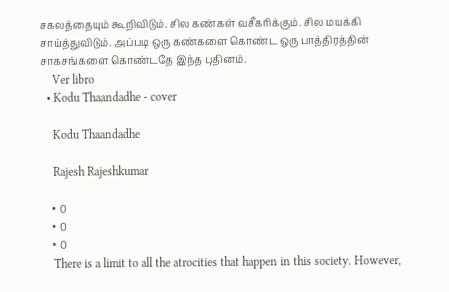சகலத்தையும் கூறிவிடும். சில கண்கள் வசீகரிக்கும். சில மயக்கி சாய்த்துவிடும். அப்படி ஒரு கண்களை கொண்ட ஒரு பாத்திரத்தின் சாகசங்களை கொண்டதே இந்த புதினம்.
    Ver libro
  • Kodu Thaandadhe - cover

    Kodu Thaandadhe

    Rajesh Rajeshkumar

    • 0
    • 0
    • 0
    There is a limit to all the atrocities that happen in this society. However,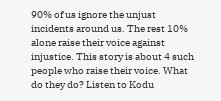90% of us ignore the unjust incidents around us. The rest 10% alone raise their voice against injustice. This story is about 4 such people who raise their voice. What do they do? Listen to Kodu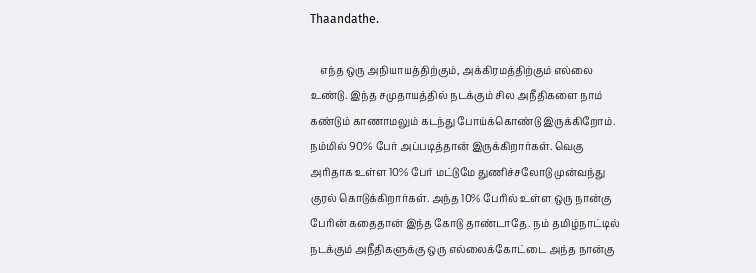Thaandathe.

    எந்த ஒரு அநியாயத்திற்கும், அக்கிரமத்திற்கும் எல்லை உண்டு. இந்த சமுதாயத்தில் நடக்கும் சில அநீதிகளை நாம் கண்டும் காணாமலும் கடந்து போய்க்கொண்டு இருக்கிறோம். நம்மில் 90% பேர் அப்படித்தான் இருக்கிறார்கள். வெகு அரிதாக உள்ள 10% பேர் மட்டுமே துணிச்சலோடு முன்வந்து குரல் கொடுக்கிறார்கள். அந்த 10% பேரில் உள்ள ஒரு நான்கு பேரின் கதைதான் இந்த கோடு தாண்டாதே. நம் தமிழ்நாட்டில் நடக்கும் அநீதிகளுக்கு ஒரு எல்லைக்கோட்டை அந்த நான்கு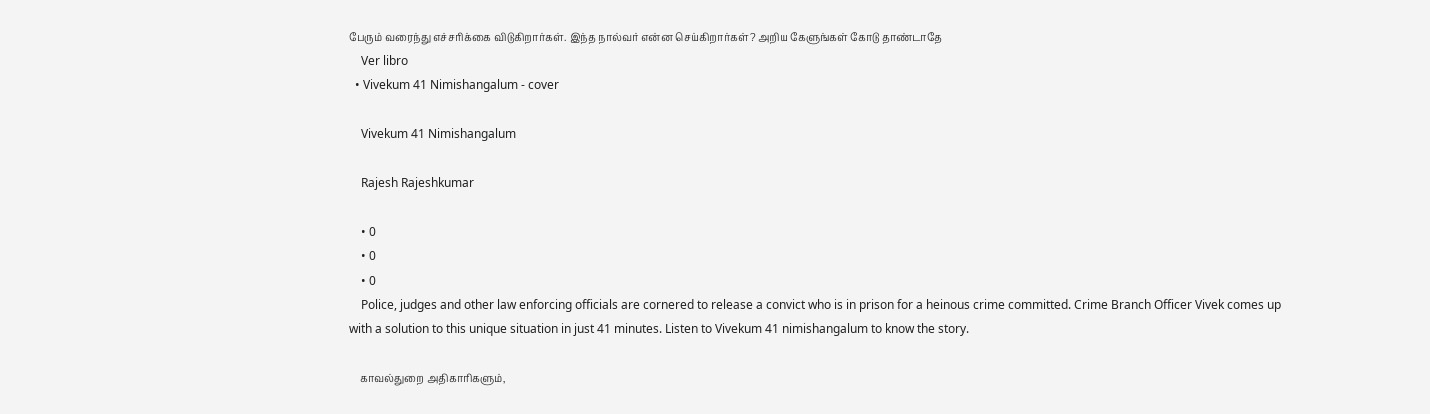பேரும் வரைந்து எச்சரிக்கை விடுகிறார்கள். இந்த நால்வர் என்ன செய்கிறார்கள்? அறிய கேளுங்கள் கோடு தாண்டாதே
    Ver libro
  • Vivekum 41 Nimishangalum - cover

    Vivekum 41 Nimishangalum

    Rajesh Rajeshkumar

    • 0
    • 0
    • 0
    Police, judges and other law enforcing officials are cornered to release a convict who is in prison for a heinous crime committed. Crime Branch Officer Vivek comes up with a solution to this unique situation in just 41 minutes. Listen to Vivekum 41 nimishangalum to know the story.

    காவல்துறை அதிகாரிகளும்,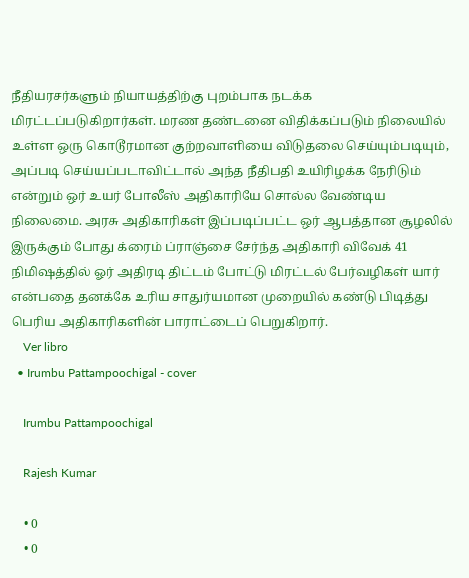நீதியரசர்களும் நியாயத்திற்கு புறம்பாக நடக்க மிரட்டப்படுகிறார்கள். மரண தண்டனை விதிக்கப்படும் நிலையில் உள்ள ஒரு கொடூரமான குற்றவாளியை விடுதலை செய்யும்படியும், அப்படி செய்யப்படாவிட்டால் அந்த நீதிபதி உயிரிழக்க நேரிடும் என்றும் ஒர் உயர் போலீஸ் அதிகாரியே சொல்ல வேண்டிய நிலைமை. அரசு அதிகாரிகள் இப்படிப்பட்ட ஒர் ஆபத்தான சூழலில் இருக்கும் போது க்ரைம் ப்ராஞ்சை சேர்ந்த அதிகாரி விவேக் 41 நிமிஷத்தில் ஓர் அதிரடி திட்டம் போட்டு மிரட்டல் பேர்வழிகள் யார் என்பதை தனக்கே உரிய சாதுர்யமான முறையில் கண்டு பிடித்து பெரிய அதிகாரிகளின் பாராட்டைப் பெறுகிறார்.
    Ver libro
  • Irumbu Pattampoochigal - cover

    Irumbu Pattampoochigal

    Rajesh Kumar

    • 0
    • 0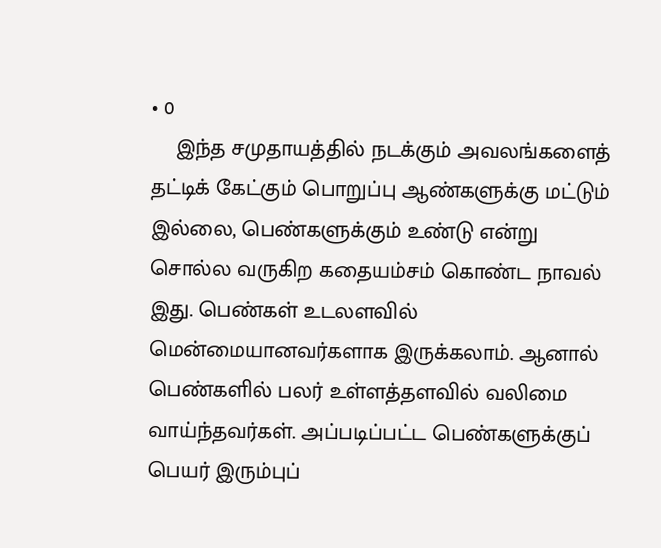• 0
    இந்த சமுதாயத்தில் நடக்கும் அவலங்களைத் தட்டிக் கேட்கும் பொறுப்பு ஆண்களுக்கு மட்டும் இல்லை, பெண்களுக்கும் உண்டு என்று சொல்ல வருகிற கதையம்சம் கொண்ட நாவல் இது. பெண்கள் உடலளவில் மென்மையானவர்களாக இருக்கலாம். ஆனால் பெண்களில் பலர் உள்ளத்தளவில் வலிமை வாய்ந்தவர்கள். அப்படிப்பட்ட பெண்களுக்குப் பெயர் இரும்புப்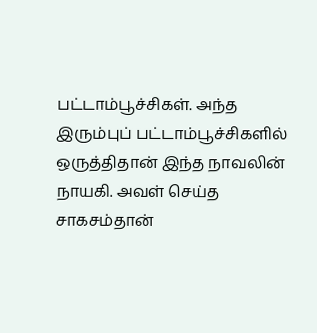பட்டாம்பூச்சிகள். அந்த இரும்புப் பட்டாம்பூச்சிகளில் ஒருத்திதான் இந்த நாவலின் நாயகி. அவள் செய்த சாகசம்தான்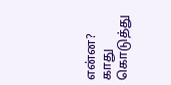என்ன? காது கொடுத்து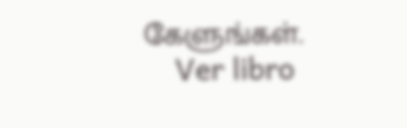கேளுங்கள்.
    Ver libro